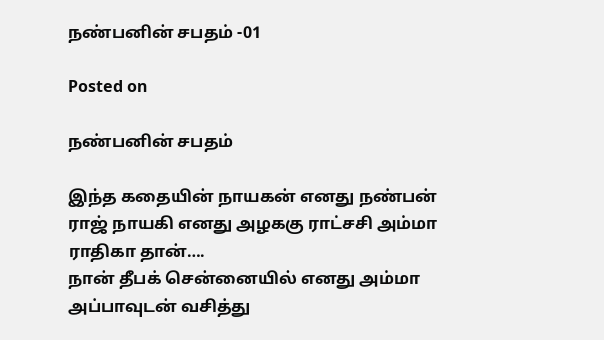நண்பனின் சபதம் -01

Posted on

நண்பனின் சபதம்

இந்த கதையின் நாயகன் எனது நண்பன் ராஜ் நாயகி எனது அழககு ராட்சசி அம்மா ராதிகா தான்….
நான் தீபக் சென்னையில் எனது அம்மா அப்பாவுடன் வசித்து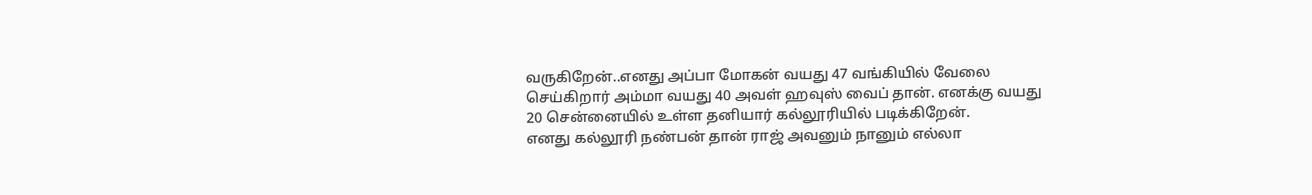வருகிறேன்..எனது அப்பா மோகன் வயது 47 வங்கியில் வேலை செய்கிறார் அம்மா வயது 40 அவள் ஹவுஸ் வைப் தான். எனக்கு வயது 20 சென்னையில் உள்ள தனியார் கல்லூரியில் படிக்கிறேன்.
எனது கல்லூரி நண்பன் தான் ராஜ் அவனும் நானும் எல்லா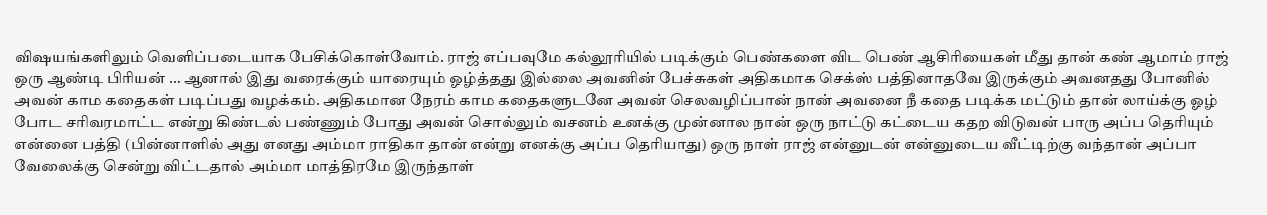விஷயங்களிலும் வெளிப்படையாக பேசிக்கொள்வோம். ராஜ் எப்பவுமே கல்லூரியில் படிக்கும் பெண்களை விட பெண் ஆசிரியைகள் மீது தான் கண் ஆமாம் ராஜ் ஒரு ஆண்டி பிரியன் … ஆனால் இது வரைக்கும் யாரையும் ஓழ்த்தது இல்லை அவனின் பேச்சுகள் அதிகமாக செக்ஸ் பத்தினாதவே இருக்கும் அவனதது போனில் அவன் காம கதைகள் படிப்பது வழக்கம். அதிகமான நேரம் காம கதைகளுடனே அவன் செலவழிப்பான் நான் அவனை நீ கதை படிக்க மட்டும் தான் லாய்க்கு ஓழ் போட சரிவரமாட்ட என்று கிண்டல் பண்ணும் போது அவன் சொல்லும் வசனம் உனக்கு முன்னால நான் ஒரு நாட்டு கட்டைய கதற விடுவன் பாரு அப்ப தெரியும் என்னை பத்தி (பின்னாளில் அது எனது அம்மா ராதிகா தான் என்று எனக்கு அப்ப தெரியாது) ஒரு நாள் ராஜ் என்னுடன் என்னுடைய வீட்டிற்கு வந்தான் அப்பா வேலைக்கு சென்று விட்டதால் அம்மா மாத்திரமே இருந்தாள்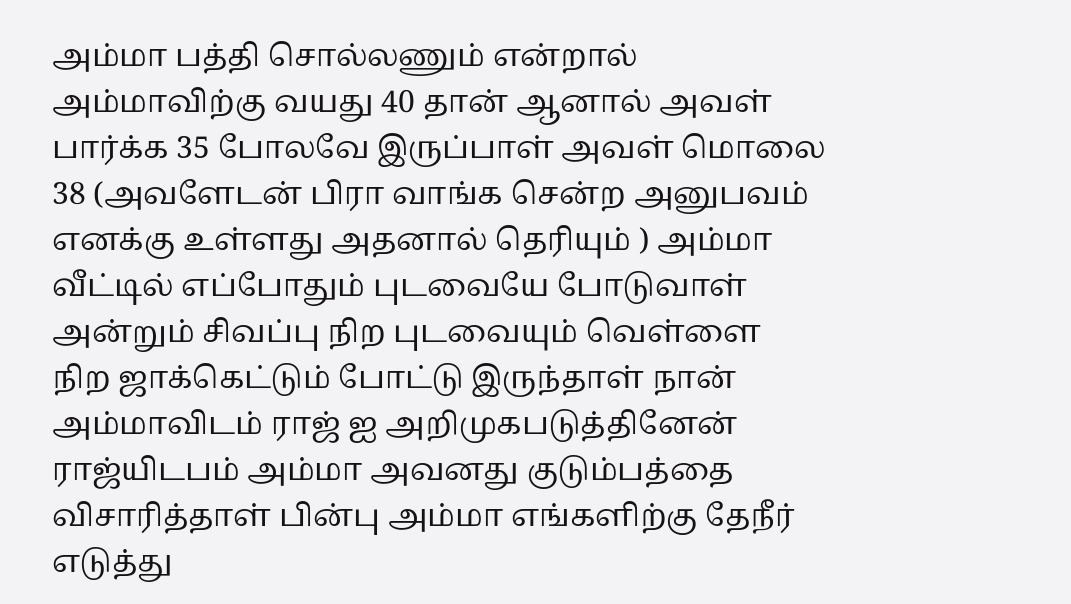அம்மா பத்தி சொல்லணும் என்றால் அம்மாவிற்கு வயது 40 தான் ஆனால் அவள் பார்க்க 35 போலவே இருப்பாள் அவள் மொலை 38 (அவளேடன் பிரா வாங்க சென்ற அனுபவம் எனக்கு உள்ளது அதனால் தெரியும் ) அம்மா வீட்டில் எப்போதும் புடவையே போடுவாள் அன்றும் சிவப்பு நிற புடவையும் வெள்ளை நிற ஜாக்கெட்டும் போட்டு இருந்தாள் நான் அம்மாவிடம் ராஜ் ஐ அறிமுகபடுத்தினேன் ராஜ்யிடபம் அம்மா அவனது குடும்பத்தை விசாரித்தாள் பின்பு அம்மா எங்களிற்கு தேநீர் எடுத்து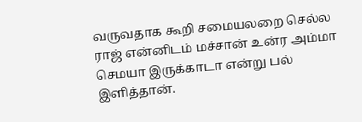வருவதாக கூறி சமையலறை செல்ல ராஜ் என்னிடம் மச்சான் உன்ர அம்மா செமயா இருக்காடா என்று பல் இளித்தான்.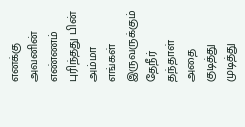எனக்கு அவனின் எண்ணம் புரிந்தது பின் அம்மா எங்கள் இருவருக்கும் தேநீர் தந்தாள் அதை குடித்து முடித்து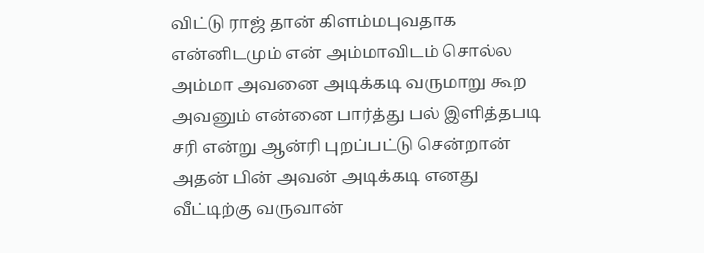விட்டு ராஜ் தான் கிளம்மபுவதாக என்னிடமும் என் அம்மாவிடம் சொல்ல அம்மா அவனை அடிக்கடி வருமாறு கூற அவனும் என்னை பார்த்து பல் இளித்தபடி சரி என்று ஆன்ரி புறப்பட்டு சென்றான் அதன் பின் அவன் அடிக்கடி எனது வீட்டிற்கு வருவான்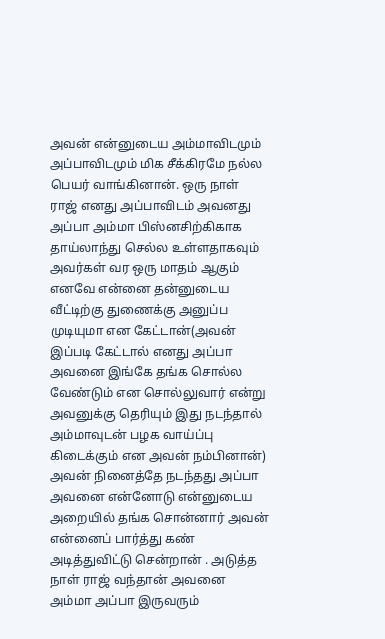அவன் என்னுடைய அம்மாவிடமும் அப்பாவிடமும் மிக சீக்கிரமே நல்ல பெயர் வாங்கினான். ஒரு நாள் ராஜ் எனது அப்பாவிடம் அவனது அப்பா அம்மா பிஸ்னசிற்கிகாக தாய்லாந்து செல்ல உள்ளதாகவும் அவர்கள் வர ஒரு மாதம் ஆகும் எனவே என்னை தன்னுடைய வீட்டிற்கு துணைக்கு அனுப்ப முடியுமா என கேட்டான்(அவன் இப்படி கேட்டால் எனது அப்பா அவனை இங்கே தங்க சொல்ல வேண்டும் என சொல்லுவார் என்று அவனுக்கு தெரியும் இது நடந்தால் அம்மாவுடன் பழக வாய்ப்பு கிடைக்கும் என அவன் நம்பினான்) அவன் நினைத்தே நடந்தது அப்பா அவனை என்னோடு என்னுடைய அறையில் தங்க சொன்னார் அவன் என்னைப் பார்த்து கண் அடித்துவிட்டு சென்றான் . அடுத்த நாள் ராஜ் வந்தான் அவனை அம்மா அப்பா இருவரும்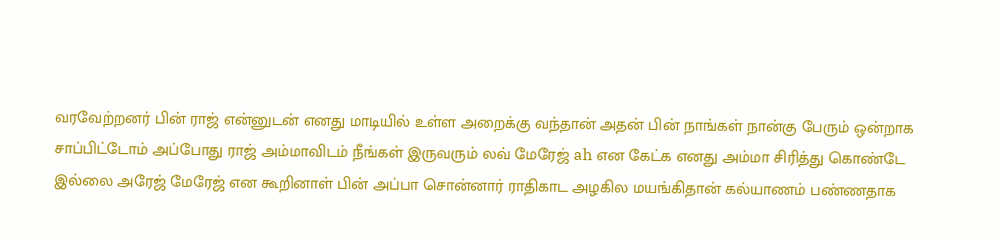வரவேற்றனர் பின் ராஜ் என்னுடன் எனது மாடியில் உள்ள அறைக்கு வந்தான் அதன் பின் நாங்கள் நான்கு பேரும் ஒன்றாக சாப்பிட்டோம் அப்போது ராஜ் அம்மாவிடம் நீங்கள் இருவரும் லவ் மேரேஜ் ah என கேட்க எனது அம்மா சிரித்து கொண்டே இல்லை அரேஜ் மேரேஜ் என கூறினாள் பின் அப்பா சொன்னார் ராதிகாட அழகில மயங்கிதான் கல்யாணம் பண்ணதாக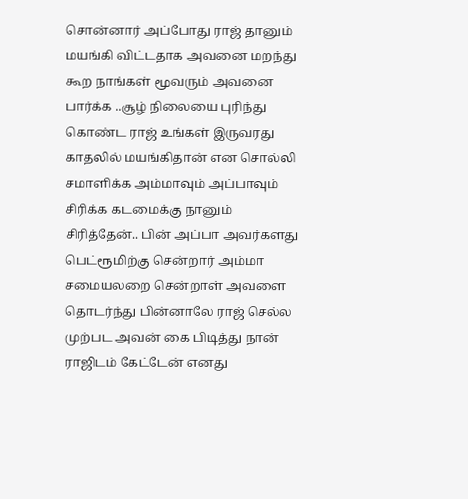சொன்னார் அப்போது ராஜ் தானும் மயங்கி விட்டதாக அவனை மறந்து கூற நாங்கள் மூவரும் அவனை பார்க்க ..சூழ் நிலையை புரிந்து கொண்ட ராஜ் உங்கள் இருவரது காதலில் மயங்கிதான் என சொல்லி சமாளிக்க அம்மாவும் அப்பாவும் சிரிக்க கடமைக்கு நானும் சிரித்தேன்.. பின் அப்பா அவர்களது பெட்ரூமிற்கு சென்றார் அம்மா சமையலறை சென்றாள் அவளை தொடர்ந்து பின்னாலே ராஜ் செல்ல முற்பட அவன் கை பிடித்து நான் ராஜிடம் கேட்டேன் எனது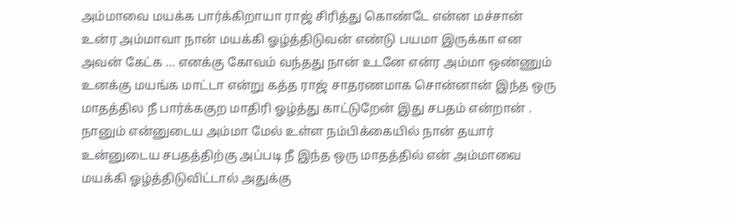அம்மாவை மயக்க பார்க்கிறாயா ராஜ் சிரித்து கொண்டே என்ன மச்சான் உன்ர அம்மாவா நான் மயக்கி ஓழ்த்திடுவன் எண்டு பயமா இருக்கா என அவன் கேட்க … எனக்கு கோவம் வந்தது நான் உடனே என்ர அம்மா ஒண்ணும் உனக்கு மயங்க மாட்டா என்று கத்த ராஜ் சாதரணமாக சொன்னான் இந்த ஒரு மாதத்தில நீ பார்க்ககுற மாதிரி ஓழ்த்து காட்டுறேன் இது சபதம் என்றான் . நானும் என்னுடைய அம்மா மேல் உள்ள நம்பிக்கையில் நான் தயார் உன்னுடைய சபதத்திற்கு அப்படி நீ இந்த ஒரு மாதத்தில் என் அம்மாவை மயக்கி ஓழ்த்திடுவிட்டால் அதுக்கு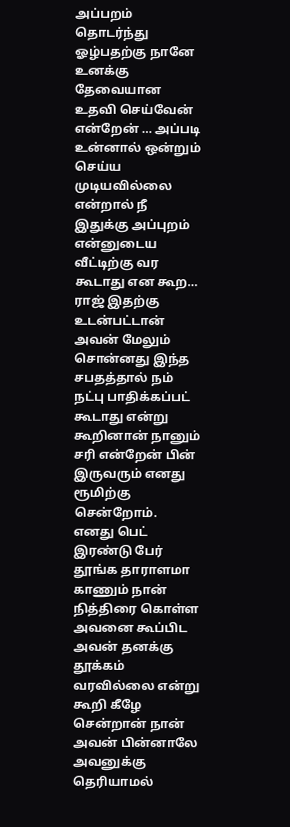அப்பறம் தொடர்ந்து ஓழ்பதற்கு நானே உனக்கு தேவையான உதவி செய்வேன் என்றேன் … அப்படி உன்னால் ஒன்றும் செய்ய முடியவில்லை என்றால் நீ இதுக்கு அப்புறம் என்னுடைய வீட்டிற்கு வர கூடாது என கூற… ராஜ் இதற்கு உடன்பட்டான் அவன் மேலும் சொன்னது இந்த சபதத்தால் நம் நட்பு பாதிக்கப்பட் கூடாது என்று கூறினான் நானும் சரி என்றேன் பின் இருவரும் எனது ரூமிற்கு சென்றோம். எனது பெட் இரண்டு பேர் தூங்க தாராளமா காணும் நான் நித்திரை கொள்ள அவனை கூப்பிட அவன் தனக்கு தூக்கம் வரவில்லை என்று கூறி கீழே சென்றான் நான் அவன் பின்னாலே அவனுக்கு தெரியாமல்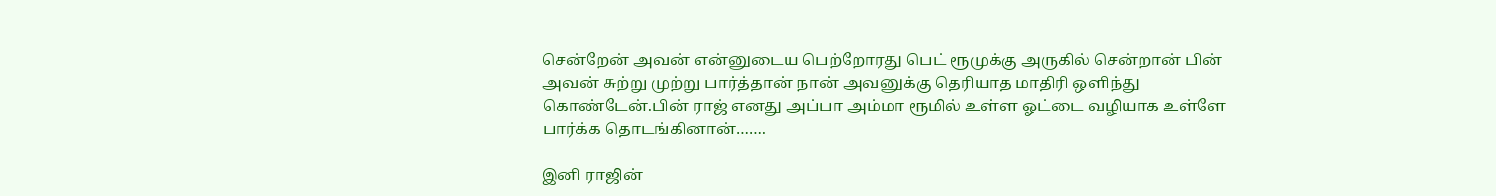சென்றேன் அவன் என்னுடைய பெற்றோரது பெட் ரூமுக்கு அருகில் சென்றான் பின் அவன் சுற்று முற்று பார்த்தான் நான் அவனுக்கு தெரியாத மாதிரி ஒளிந்து கொண்டேன்.பின் ராஜ் எனது அப்பா அம்மா ரூமில் உள்ள ஓட்டை வழியாக உள்ளே பார்க்க தொடங்கினான்…….

இனி ராஜின்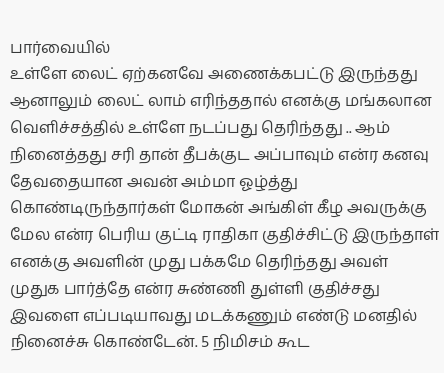பார்வையில்
உள்ளே லைட் ஏற்கனவே அணைக்கபட்டு இருந்தது ஆனாலும் லைட் லாம் எரிந்ததால் எனக்கு மங்கலான வெளிச்சத்தில் உள்ளே நடப்பது தெரிந்தது .. ஆம் நினைத்தது சரி தான் தீபக்குட அப்பாவும் என்ர கனவு தேவதையான அவன் அம்மா ஓழ்த்து கொண்டிருந்தார்கள் மோகன் அங்கிள் கீழ அவருக்கு மேல என்ர பெரிய குட்டி ராதிகா குதிச்சிட்டு இருந்தாள் எனக்கு அவளின் முது பக்கமே தெரிந்தது அவள் முதுக பார்த்தே என்ர சுண்ணி துள்ளி குதிச்சது இவளை எப்படியாவது மடக்கணும் எண்டு மனதில் நினைச்சு கொண்டேன். 5 நிமிசம் கூட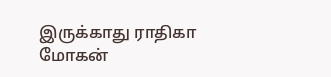இருக்காது ராதிகா மோகன்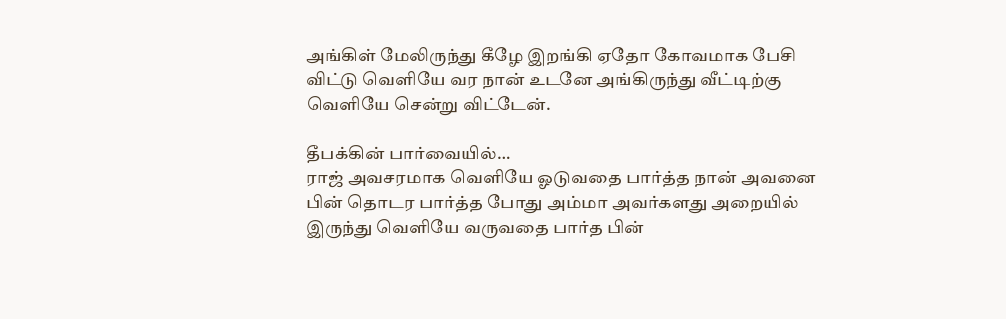அங்கிள் மேலிருந்து கீழே இறங்கி ஏதோ கோவமாக பேசி விட்டு வெளியே வர நான் உடனே அங்கிருந்து வீட்டிற்கு வெளியே சென்று விட்டேன்.

தீபக்கின் பார்வையில்…
ராஜ் அவசரமாக வெளியே ஓடுவதை பார்த்த நான் அவனை பின் தொடர பார்த்த போது அம்மா அவர்களது அறையில் இருந்து வெளியே வருவதை பார்த பின்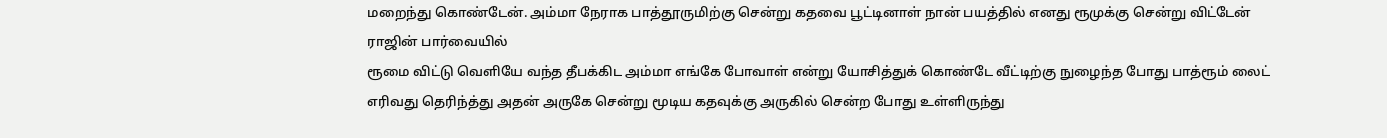மறைந்து கொண்டேன். அம்மா நேராக பாத்தூருமிற்கு சென்று கதவை பூட்டினாள் நான் பயத்தில் எனது ரூமுக்கு சென்று விட்டேன்
ராஜின் பார்வையில்
ரூமை விட்டு வெளியே வந்த தீபக்கிட அம்மா எங்கே போவாள் என்று யோசித்துக் கொண்டே வீட்டிற்கு நுழைந்த போது பாத்ரூம் லைட் எரிவது தெரிந்த்து அதன் அருகே சென்று மூடிய கதவுக்கு அருகில் சென்ற போது உள்ளிருந்து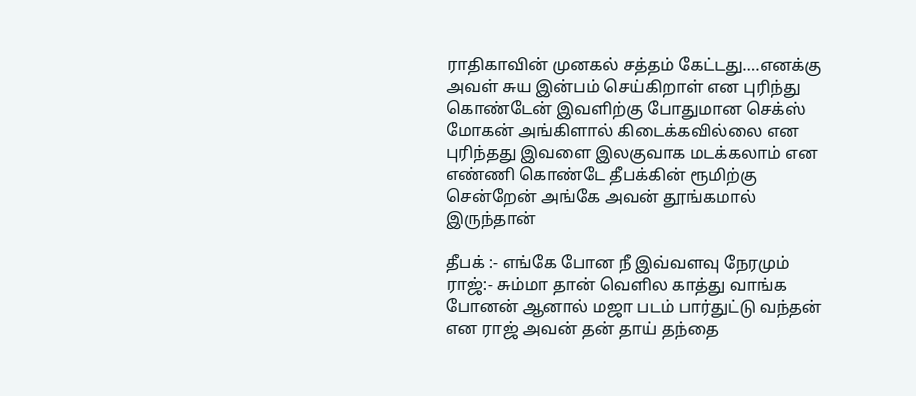ராதிகாவின் முனகல் சத்தம் கேட்டது….எனக்கு அவள் சுய இன்பம் செய்கிறாள் என புரிந்து கொண்டேன் இவளிற்கு போதுமான செக்ஸ் மோகன் அங்கிளால் கிடைக்கவில்லை என புரிந்தது இவளை இலகுவாக மடக்கலாம் என எண்ணி கொண்டே தீபக்கின் ரூமிற்கு சென்றேன் அங்கே அவன் தூங்கமால் இருந்தான்

தீபக் :- எங்கே போன நீ இவ்வளவு நேரமும்
ராஜ்:- சும்மா தான் வெளில காத்து வாங்க போனன் ஆனால் மஜா படம் பார்துட்டு வந்தன்
என ராஜ் அவன் தன் தாய் தந்தை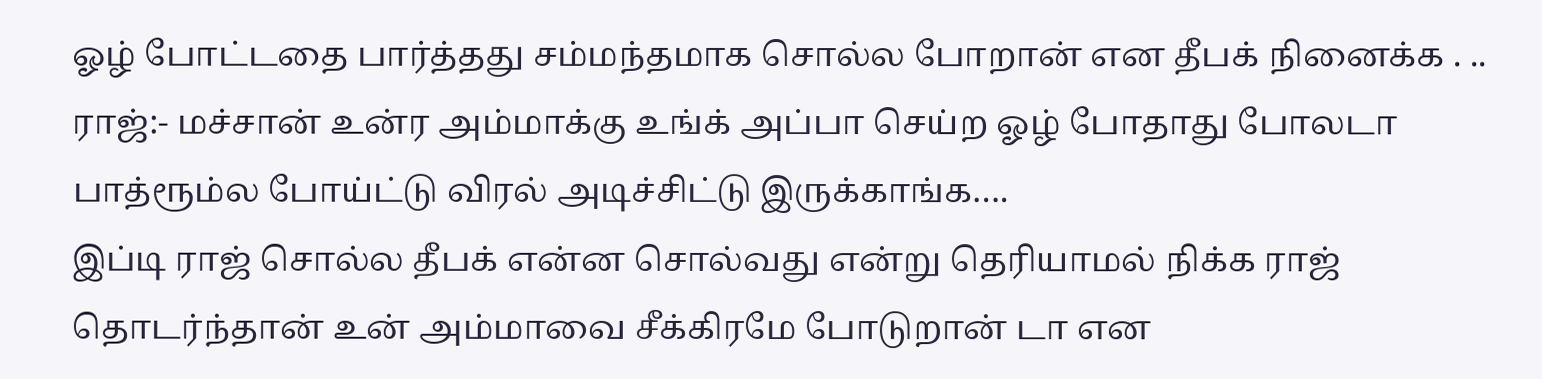ஓழ் போட்டதை பார்த்தது சம்மந்தமாக சொல்ல போறான் என தீபக் நினைக்க . ..
ராஜ்:- மச்சான் உன்ர அம்மாக்கு உங்க் அப்பா செய்ற ஓழ் போதாது போலடா பாத்ரூம்ல போய்ட்டு விரல் அடிச்சிட்டு இருக்காங்க….
இப்டி ராஜ் சொல்ல தீபக் என்ன சொல்வது என்று தெரியாமல் நிக்க ராஜ் தொடர்ந்தான் உன் அம்மாவை சீக்கிரமே போடுறான் டா என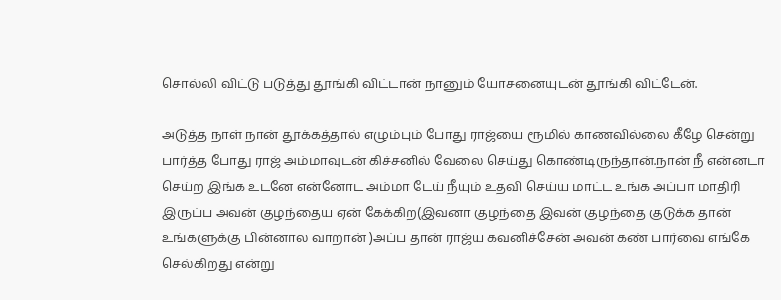சொல்லி விட்டு படுத்து தூங்கி விட்டான் நானும் யோசனையுடன் தூங்கி விட்டேன்.

அடுத்த நாள் நான் தூக்கத்தால் எழும்பும் போது ராஜ்யை ரூமில் காணவில்லை கீழே சென்று பார்த்த போது ராஜ் அம்மாவுடன் கிச்சனில் வேலை செய்து கொண்டிருந்தான்.நான் நீ என்னடா செய்ற இங்க உடனே என்னோட அம்மா டேய் நீயும் உதவி செய்ய மாட்ட உங்க அப்பா மாதிரி இருப்ப அவன் குழந்தைய ஏன் கேக்கிற(இவனா குழந்தை இவன் குழந்தை குடுக்க தான் உங்களுக்கு பின்னால வாறான் )அப்ப தான் ராஜ்ய கவனிச்சேன் அவன் கண் பார்வை எங்கே செல்கிறது என்று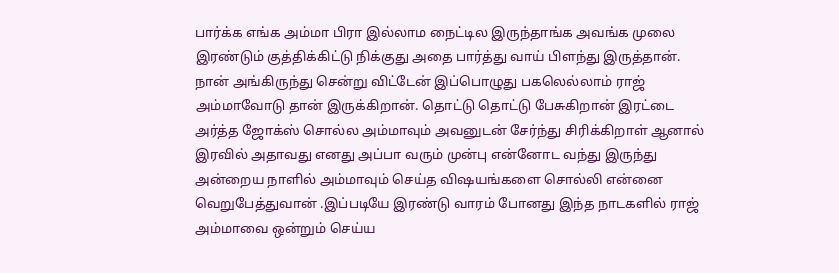பார்க்க எங்க அம்மா பிரா இல்லாம நைட்டில இருந்தாங்க அவங்க முலை இரண்டும் குத்திக்கிட்டு நிக்குது அதை பார்த்து வாய் பிளந்து இருத்தான். நான் அங்கிருந்து சென்று விட்டேன் இப்பொழுது பகலெல்லாம் ராஜ் அம்மாவோடு தான் இருக்கிறான். தொட்டு தொட்டு பேசுகிறான் இரட்டை அர்த்த ஜோக்ஸ் சொல்ல அம்மாவும் அவனுடன் சேர்ந்து சிரிக்கிறாள் ஆனால் இரவில் அதாவது எனது அப்பா வரும் முன்பு என்னோட வந்து இருந்து அன்றைய நாளில் அம்மாவும் செய்த விஷயங்களை சொல்லி என்னை வெறுபேத்துவான் .இப்படியே இரண்டு வாரம் போனது இந்த நாடகளில் ராஜ் அம்மாவை ஒன்றும் செய்ய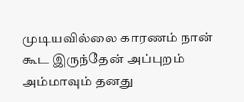முடியவில்லை காரணம் நான் கூட இருந்தேன் அப்புறம் அம்மாவும் தனது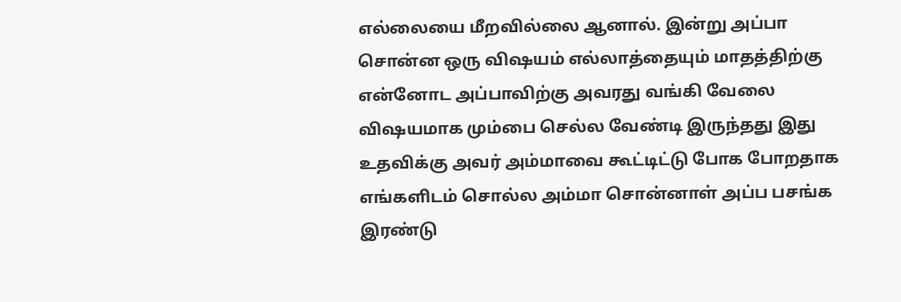எல்லையை மீறவில்லை ஆனால். இன்று அப்பா சொன்ன ஒரு விஷயம் எல்லாத்தையும் மாதத்திற்கு என்னோட அப்பாவிற்கு அவரது வங்கி வேலை விஷயமாக மும்பை செல்ல வேண்டி இருந்தது இது உதவிக்கு அவர் அம்மாவை கூட்டிட்டு போக போறதாக எங்களிடம் சொல்ல அம்மா சொன்னாள் அப்ப பசங்க இரண்டு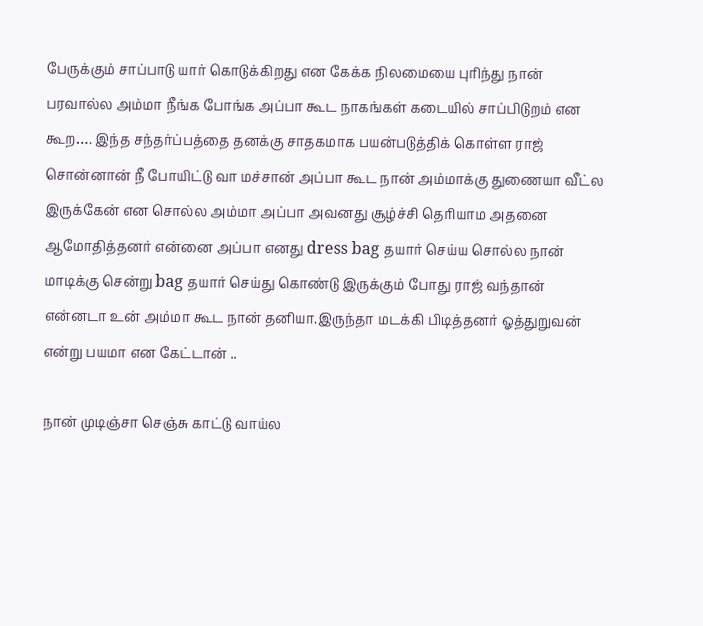பேருக்கும் சாப்பாடு யார் கொடுக்கிறது என கேக்க நிலமையை புரிந்து நான் பரவால்ல அம்மா நீங்க போங்க அப்பா கூட நாகங்கள் கடையில் சாப்பிடுறம் என கூற…. இந்த சந்தர்ப்பத்தை தனக்கு சாதகமாக பயன்படுத்திக் கொள்ள ராஜ் சொன்னான் நீ போயிட்டு வா மச்சான் அப்பா கூட நான் அம்மாக்கு துணையா வீட்ல இருக்கேன் என சொல்ல அம்மா அப்பா அவனது சூழ்ச்சி தெரியாம அதனை ஆமோதித்தனர் என்னை அப்பா எனது dress bag தயார் செய்ய சொல்ல நான் மாடிக்கு சென்று bag தயார் செய்து கொண்டு இருக்கும் போது ராஜ் வந்தான் என்னடா உன் அம்மா கூட நான் தனியா.இருந்தா மடக்கி பிடித்தனர் ஓத்துறுவன் என்று பயமா என கேட்டான் ..

நான் முடிஞ்சா செஞ்சு காட்டு வாய்ல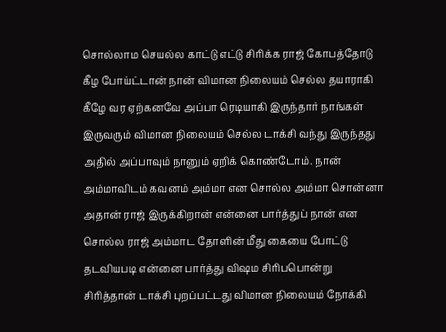சொல்லாம செயல்ல காட்டு எட்டு சிரிக்க ராஜ் கோபத்தோடு கீழ போய்ட்டான் நான் விமான நிலையம் செல்ல தயாராகி கீழே வர ஏற்கனவே அப்பா ரெடியாகி இருந்தார் நாங்கள் இருவரும் விமான நிலையம் செல்ல டாக்சி வந்து இருந்தது அதில் அப்பாவும் நானும் ஏறிக் கொண்டோம். நான் அம்மாவிடம் கவனம் அம்மா என சொல்ல அம்மா சொன்னா அதான் ராஜ் இருக்கிறான் என்னை பார்த்துப் நான் என சொல்ல ராஜ் அம்மாட தோளின் மீது கையை போட்டு தடவியபடி என்னை பார்த்து விஷம சிரிபபொன்று சிரித்தான் டாக்சி புறப்பட்டது விமான நிலையம் நோக்கி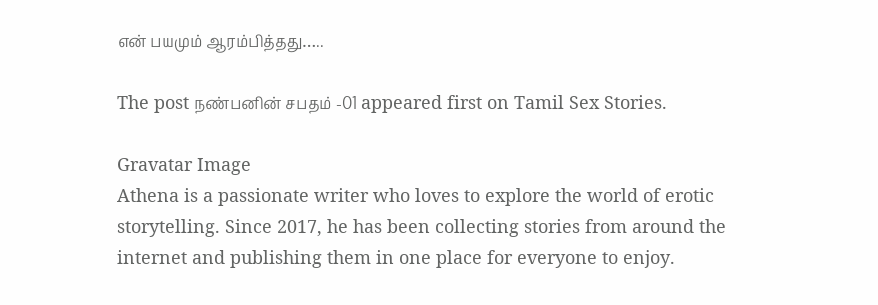என் பயமும் ஆரம்பித்தது…..

The post நண்பனின் சபதம் -01 appeared first on Tamil Sex Stories.

Gravatar Image
Athena is a passionate writer who loves to explore the world of erotic storytelling. Since 2017, he has been collecting stories from around the internet and publishing them in one place for everyone to enjoy.